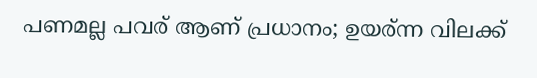പണമല്ല പവര് ആണ് പ്രധാനം; ഉയര്ന്ന വിലക്ക്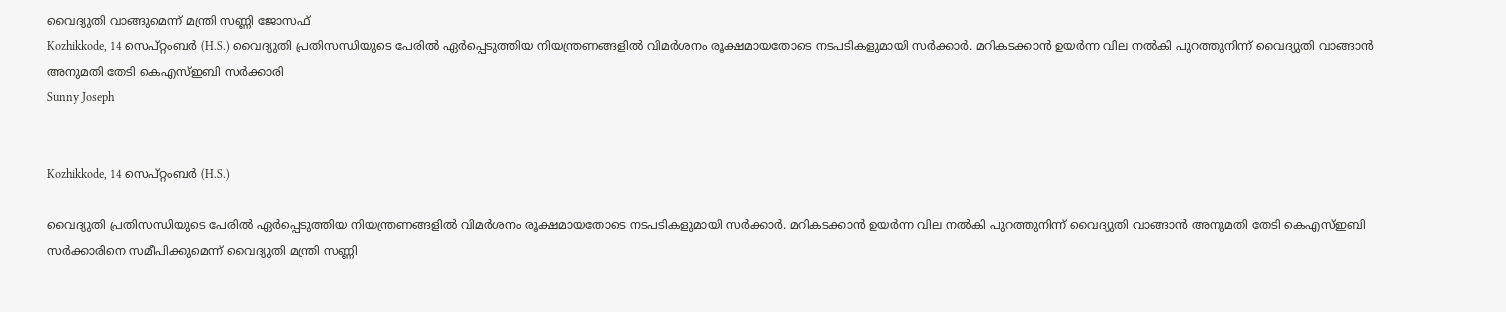വൈദ്യുതി വാങ്ങുമെന്ന് മന്ത്രി സണ്ണി ജോസഫ്
Kozhikkode, 14 സെപ്റ്റംബര്‍ (H.S.) വൈദ്യുതി പ്രതിസന്ധിയുടെ പേരില്‍ ഏര്‍പ്പെടുത്തിയ നിയന്ത്രണങ്ങളില്‍ വിമര്‍ശനം രൂക്ഷമായതോടെ നടപടികളുമായി സര്‍ക്കാര്‍. മറികടക്കാന്‍ ഉയര്‍ന്ന വില നല്‍കി പുറത്തുനിന്ന് വൈദ്യുതി വാങ്ങാന്‍ അനുമതി തേടി കെഎസ്ഇബി സര്‍ക്കാരി
Sunny Joseph


Kozhikkode, 14 സെപ്റ്റംബര്‍ (H.S.)

വൈദ്യുതി പ്രതിസന്ധിയുടെ പേരില്‍ ഏര്‍പ്പെടുത്തിയ നിയന്ത്രണങ്ങളില്‍ വിമര്‍ശനം രൂക്ഷമായതോടെ നടപടികളുമായി സര്‍ക്കാര്‍. മറികടക്കാന്‍ ഉയര്‍ന്ന വില നല്‍കി പുറത്തുനിന്ന് വൈദ്യുതി വാങ്ങാന്‍ അനുമതി തേടി കെഎസ്ഇബി സര്‍ക്കാരിനെ സമീപിക്കുമെന്ന് വൈദ്യുതി മന്ത്രി സണ്ണി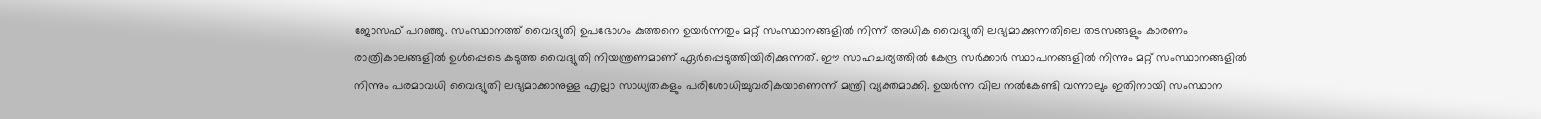ജോസഫ് പറഞ്ഞു. സംസ്ഥാനത്ത് വൈദ്യുതി ഉപഭോഗം കുത്തനെ ഉയര്‍ന്നതും മറ്റ് സംസ്ഥാനങ്ങളില്‍ നിന്ന് അധിക വൈദ്യുതി ലഭ്യമാക്കുന്നതിലെ തടസങ്ങളും കാരണം രാത്രികാലങ്ങളില്‍ ഉള്‍പ്പെടെ കടുത്ത വൈദ്യുതി നിയന്ത്രണമാണ് ഏര്‍പ്പെടുത്തിയിരിക്കുന്നത്. ഈ സാഹചര്യത്തില്‍ കേന്ദ്ര സര്‍ക്കാര്‍ സ്ഥാപനങ്ങളില്‍ നിന്നും മറ്റ് സംസ്ഥാനങ്ങളില്‍ നിന്നും പരമാവധി വൈദ്യുതി ലഭ്യമാക്കാനുള്ള എല്ലാ സാധ്യതകളും പരിശോധിച്ചുവരികയാണെന്ന് മന്ത്രി വ്യക്തമാക്കി. ഉയര്‍ന്ന വില നല്‍കേണ്ടി വന്നാലും ഇതിനായി സംസ്ഥാന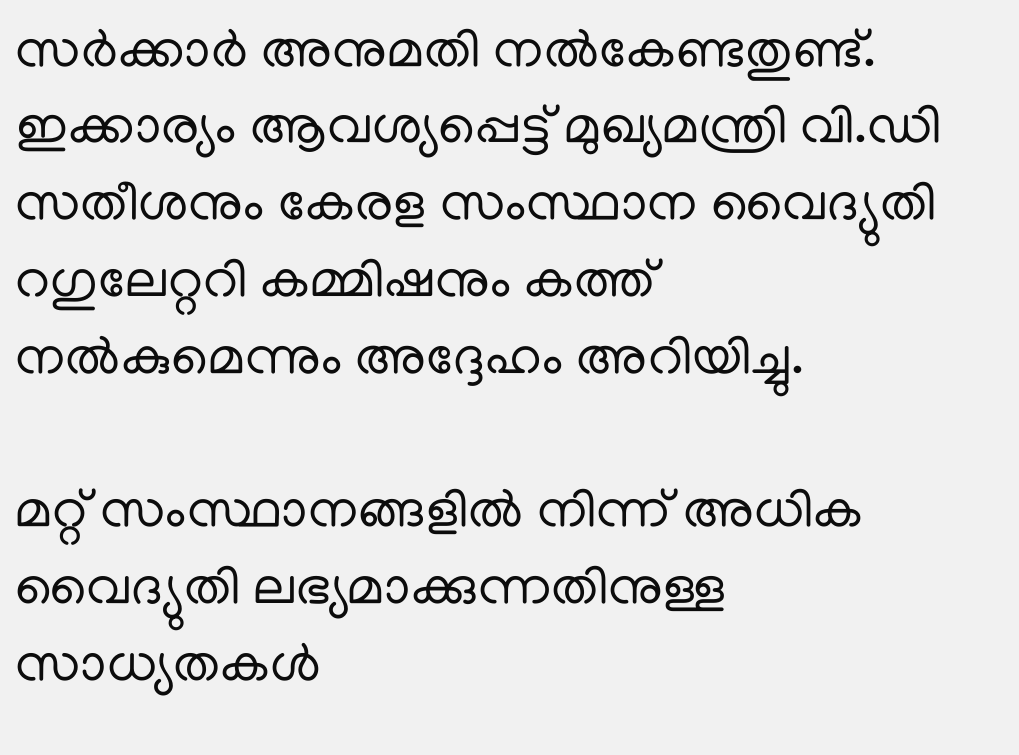സര്‍ക്കാര്‍ അനുമതി നല്‍കേണ്ടതുണ്ട്. ഇക്കാര്യം ആവശ്യപ്പെട്ട് മുഖ്യമന്ത്രി വി.ഡി സതീശനും കേരള സംസ്ഥാന വൈദ്യുതി റഗുലേറ്ററി കമ്മിഷനും കത്ത് നല്‍കുമെന്നും അദ്ദേഹം അറിയിച്ചു.

മറ്റ് സംസ്ഥാനങ്ങളില്‍ നിന്ന് അധിക വൈദ്യുതി ലഭ്യമാക്കുന്നതിനുള്ള സാധ്യതകള്‍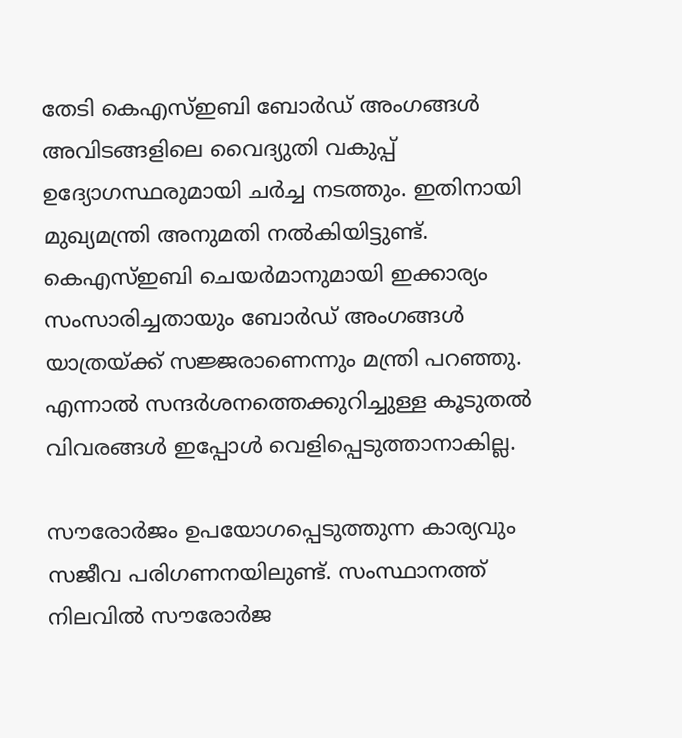തേടി കെഎസ്ഇബി ബോര്‍ഡ് അംഗങ്ങള്‍ അവിടങ്ങളിലെ വൈദ്യുതി വകുപ്പ് ഉദ്യോഗസ്ഥരുമായി ചര്‍ച്ച നടത്തും. ഇതിനായി മുഖ്യമന്ത്രി അനുമതി നല്‍കിയിട്ടുണ്ട്. കെഎസ്ഇബി ചെയര്‍മാനുമായി ഇക്കാര്യം സംസാരിച്ചതായും ബോര്‍ഡ് അംഗങ്ങള്‍ യാത്രയ്ക്ക് സജ്ജരാണെന്നും മന്ത്രി പറഞ്ഞു. എന്നാല്‍ സന്ദര്‍ശനത്തെക്കുറിച്ചുള്ള കൂടുതല്‍ വിവരങ്ങള്‍ ഇപ്പോള്‍ വെളിപ്പെടുത്താനാകില്ല.

സൗരോര്‍ജം ഉപയോഗപ്പെടുത്തുന്ന കാര്യവും സജീവ പരിഗണനയിലുണ്ട്. സംസ്ഥാനത്ത് നിലവില്‍ സൗരോര്‍ജ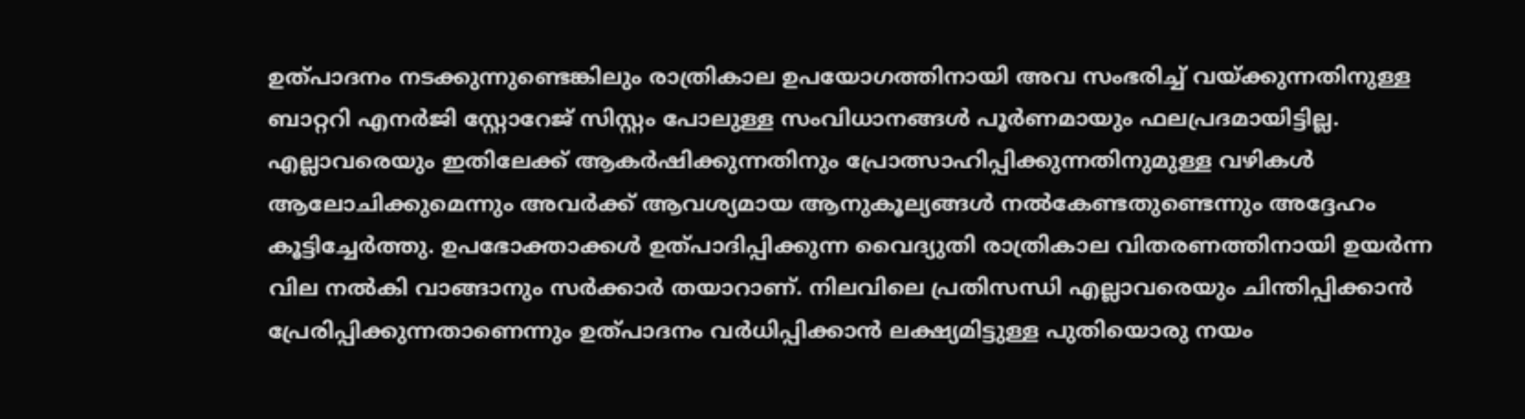ഉത്പാദനം നടക്കുന്നുണ്ടെങ്കിലും രാത്രികാല ഉപയോഗത്തിനായി അവ സംഭരിച്ച് വയ്ക്കുന്നതിനുള്ള ബാറ്ററി എനര്‍ജി സ്റ്റോറേജ് സിസ്റ്റം പോലുള്ള സംവിധാനങ്ങള്‍ പൂര്‍ണമായും ഫലപ്രദമായിട്ടില്ല. എല്ലാവരെയും ഇതിലേക്ക് ആകര്‍ഷിക്കുന്നതിനും പ്രോത്സാഹിപ്പിക്കുന്നതിനുമുള്ള വഴികള്‍ ആലോചിക്കുമെന്നും അവര്‍ക്ക് ആവശ്യമായ ആനുകൂല്യങ്ങള്‍ നല്‍കേണ്ടതുണ്ടെന്നും അദ്ദേഹം കൂട്ടിച്ചേര്‍ത്തു. ഉപഭോക്താക്കള്‍ ഉത്പാദിപ്പിക്കുന്ന വൈദ്യുതി രാത്രികാല വിതരണത്തിനായി ഉയര്‍ന്ന വില നല്‍കി വാങ്ങാനും സര്‍ക്കാര്‍ തയാറാണ്. നിലവിലെ പ്രതിസന്ധി എല്ലാവരെയും ചിന്തിപ്പിക്കാന്‍ പ്രേരിപ്പിക്കുന്നതാണെന്നും ഉത്പാദനം വര്‍ധിപ്പിക്കാന്‍ ലക്ഷ്യമിട്ടുള്ള പുതിയൊരു നയം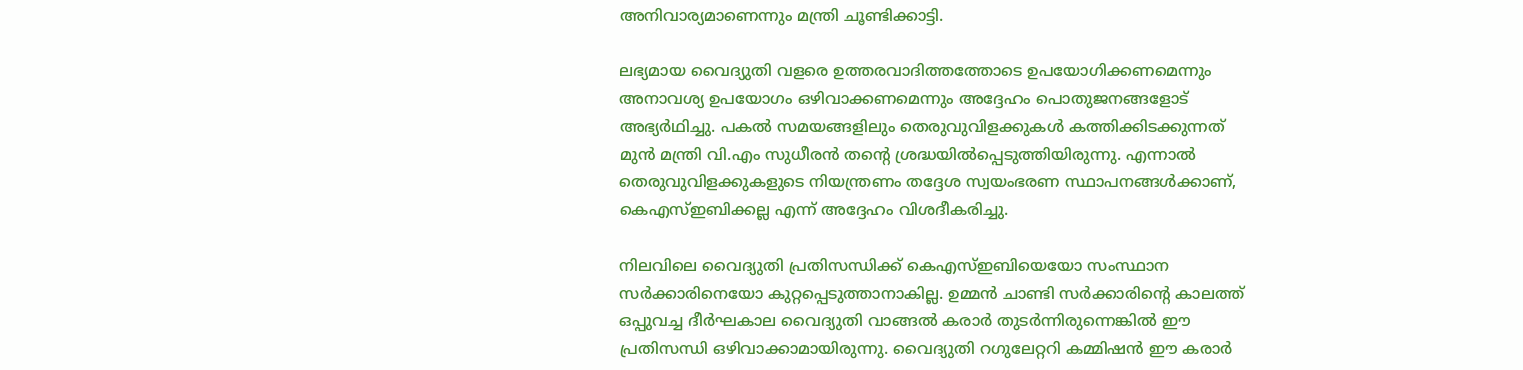അനിവാര്യമാണെന്നും മന്ത്രി ചൂണ്ടിക്കാട്ടി.

ലഭ്യമായ വൈദ്യുതി വളരെ ഉത്തരവാദിത്തത്തോടെ ഉപയോഗിക്കണമെന്നും അനാവശ്യ ഉപയോഗം ഒഴിവാക്കണമെന്നും അദ്ദേഹം പൊതുജനങ്ങളോട് അഭ്യര്‍ഥിച്ചു. പകല്‍ സമയങ്ങളിലും തെരുവുവിളക്കുകള്‍ കത്തിക്കിടക്കുന്നത് മുന്‍ മന്ത്രി വി.എം സുധീരന്‍ തന്റെ ശ്രദ്ധയില്‍പ്പെടുത്തിയിരുന്നു. എന്നാല്‍ തെരുവുവിളക്കുകളുടെ നിയന്ത്രണം തദ്ദേശ സ്വയംഭരണ സ്ഥാപനങ്ങള്‍ക്കാണ്, കെഎസ്ഇബിക്കല്ല എന്ന് അദ്ദേഹം വിശദീകരിച്ചു.

നിലവിലെ വൈദ്യുതി പ്രതിസന്ധിക്ക് കെഎസ്ഇബിയെയോ സംസ്ഥാന സര്‍ക്കാരിനെയോ കുറ്റപ്പെടുത്താനാകില്ല. ഉമ്മന്‍ ചാണ്ടി സര്‍ക്കാരിന്റെ കാലത്ത് ഒപ്പുവച്ച ദീര്‍ഘകാല വൈദ്യുതി വാങ്ങല്‍ കരാര്‍ തുടര്‍ന്നിരുന്നെങ്കില്‍ ഈ പ്രതിസന്ധി ഒഴിവാക്കാമായിരുന്നു. വൈദ്യുതി റഗുലേറ്ററി കമ്മിഷന്‍ ഈ കരാര്‍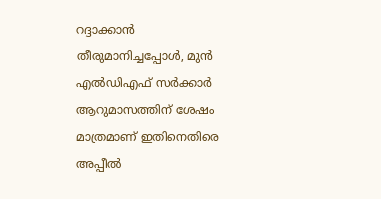റദ്ദാക്കാന്‍ തീരുമാനിച്ചപ്പോള്‍, മുന്‍ എല്‍ഡിഎഫ് സര്‍ക്കാര്‍ ആറുമാസത്തിന് ശേഷം മാത്രമാണ് ഇതിനെതിരെ അപ്പീല്‍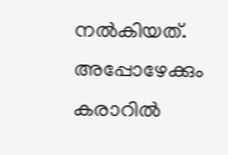നല്‍കിയത്. അപ്പോഴേക്കും കരാറില്‍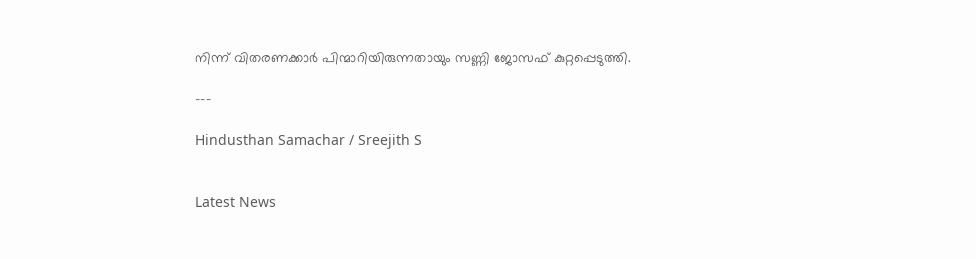നിന്ന് വിതരണക്കാര്‍ പിന്മാറിയിരുന്നതായും സണ്ണി ജോസഫ് കുറ്റപ്പെടുത്തി.

---

Hindusthan Samachar / Sreejith S


Latest News